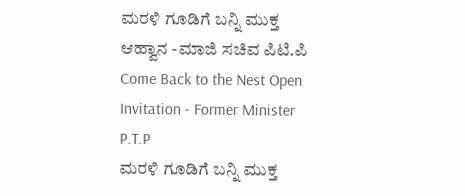ಮರಳಿ ಗೂಡಿಗೆ ಬನ್ನಿ ಮುಕ್ತ ಆಹ್ವಾನ -ಮಾಜಿ ಸಚಿವ ಪಿಟಿ.ಪಿ
Come Back to the Nest Open Invitation - Former Minister P.T.P
ಮರಳಿ ಗೂಡಿಗೆ ಬನ್ನಿ ಮುಕ್ತ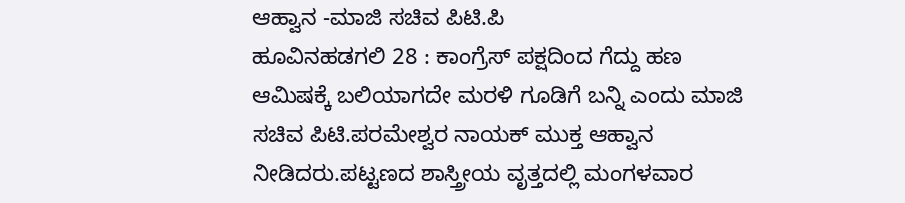ಆಹ್ವಾನ -ಮಾಜಿ ಸಚಿವ ಪಿಟಿ.ಪಿ
ಹೂವಿನಹಡಗಲಿ 28 : ಕಾಂಗ್ರೆಸ್ ಪಕ್ಷದಿಂದ ಗೆದ್ದು ಹಣ ಆಮಿಷಕ್ಕೆ ಬಲಿಯಾಗದೇ ಮರಳಿ ಗೂಡಿಗೆ ಬನ್ನಿ ಎಂದು ಮಾಜಿ ಸಚಿವ ಪಿಟಿ.ಪರಮೇಶ್ವರ ನಾಯಕ್ ಮುಕ್ತ ಆಹ್ವಾನ ನೀಡಿದರು.ಪಟ್ಟಣದ ಶಾಸ್ತ್ರೀಯ ವೃತ್ತದಲ್ಲಿ ಮಂಗಳವಾರ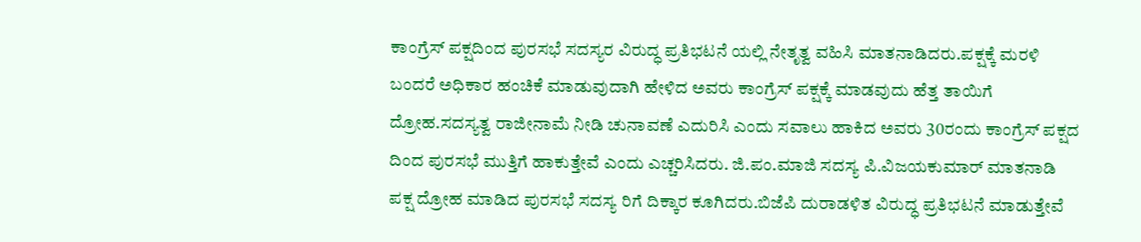ಕಾಂಗ್ರೆಸ್ ಪಕ್ಷದಿಂದ ಪುರಸಭೆ ಸದಸ್ಯರ ವಿರುದ್ಧ ಪ್ರತಿಭಟನೆ ಯಲ್ಲಿ ನೇತೃತ್ವ ವಹಿಸಿ ಮಾತನಾಡಿದರು.ಪಕ್ಷಕ್ಕೆ ಮರಳಿ ಬಂದರೆ ಅಧಿಕಾರ ಹಂಚಿಕೆ ಮಾಡುವುದಾಗಿ ಹೇಳಿದ ಅವರು ಕಾಂಗ್ರೆಸ್ ಪಕ್ಷಕ್ಕೆ ಮಾಡವುದು ಹೆತ್ತ ತಾಯಿಗೆ ದ್ರೋಹ.ಸದಸ್ಯತ್ವ ರಾಜೀನಾಮೆ ನೀಡಿ ಚುನಾವಣೆ ಎದುರಿಸಿ ಎಂದು ಸವಾಲು ಹಾಕಿದ ಅವರು 30ರಂದು ಕಾಂಗ್ರೆಸ್ ಪಕ್ಷದ ದಿಂದ ಪುರಸಭೆ ಮುತ್ತಿಗೆ ಹಾಕುತ್ತೇವೆ ಎಂದು ಎಚ್ಚರಿಸಿದರು. ಜಿ.ಪಂ.ಮಾಜಿ ಸದಸ್ಯ ಪಿ.ವಿಜಯಕುಮಾರ್ ಮಾತನಾಡಿ ಪಕ್ಷ ದ್ರೋಹ ಮಾಡಿದ ಪುರಸಭೆ ಸದಸ್ಯ ರಿಗೆ ದಿಕ್ಕಾರ ಕೂಗಿದರು.ಬಿಜೆಪಿ ದುರಾಡಳಿತ ವಿರುದ್ಧ ಪ್ರತಿಭಟನೆ ಮಾಡುತ್ತೇವೆ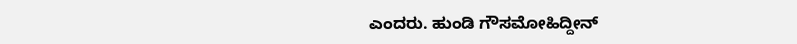ಎಂದರು. ಹುಂಡಿ ಗೌಸಮೋಹಿದ್ದೀನ್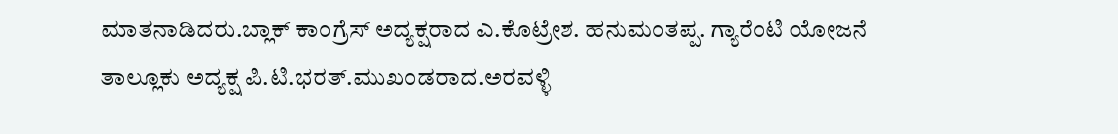ಮಾತನಾಡಿದರು.ಬ್ಲಾಕ್ ಕಾಂಗ್ರೆಸ್ ಅದ್ಯಕ್ಷರಾದ ಎ.ಕೊಟ್ರೇಶ. ಹನುಮಂತಪ್ಪ. ಗ್ಯಾರೆಂಟಿ ಯೋಜನೆ ತಾಲ್ಲೂಕು ಅದ್ಯಕ್ಷ ಪಿ.ಟಿ.ಭರತ್.ಮುಖಂಡರಾದ.ಅರವಳ್ಳಿ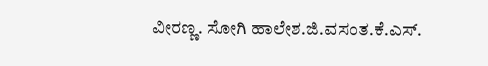ವೀರಣ್ಣ. ಸೋಗಿ ಹಾಲೇಶ.ಜಿ.ವಸಂತ.ಕೆ.ಎಸ್.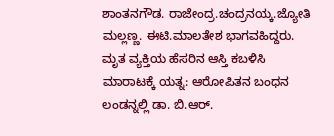ಶಾಂತನಗೌಡ. ರಾಜೇಂದ್ರ.ಚಂದ್ರನಯ್ಕ.ಜ್ಯೋತಿ ಮಲ್ಲಣ್ಣ. ಈಟಿ.ಮಾಲತೇಶ ಭಾಗವಹಿದ್ದರು.
ಮೃತ ವ್ಯಕ್ತಿಯ ಹೆಸರಿನ ಆಸ್ತಿ ಕಬಳಿಸಿ ಮಾರಾಟಕ್ಕೆ ಯತ್ನ: ಆರೋಪಿತನ ಬಂಧನ
ಲಂಡನ್ನಲ್ಲಿ ಡಾ. ಬಿ.ಆರ್.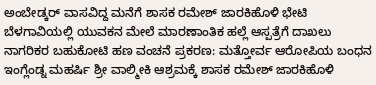ಅಂಬೇಡ್ಕರ್ ವಾಸವಿದ್ದ ಮನೆಗೆ ಶಾಸಕ ರಮೇಶ್ ಜಾರಕಿಹೊಳಿ ಭೇಟಿ
ಬೆಳಗಾವಿಯಲ್ಲಿ ಯುವಕನ ಮೇಲೆ ಮಾರಣಾಂತಿಕ ಹಲ್ಲೆ ಆಸ್ಪತ್ರೆಗೆ ದಾಖಲು
ನಾಗರಿಕರ ಬಹುಕೋಟಿ ಹಣ ವಂಚನೆ ಪ್ರಕರಣ: ಮತ್ತೋರ್ವ ಆರೋಪಿಯ ಬಂಧನ
ಇಂಗ್ಲೆಂಡ್ನ ಮಹರ್ಷಿ ಶ್ರೀ ವಾಲ್ಮೀಕಿ ಆಶ್ರಮಕ್ಕೆ ಶಾಸಕ ರಮೇಶ್ ಜಾರಕಿಹೊಳಿ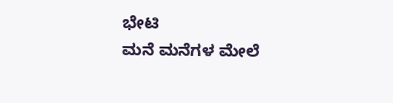ಭೇಟಿ
ಮನೆ ಮನೆಗಳ ಮೇಲೆ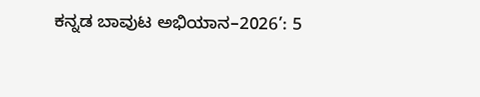ಕನ್ನಡ ಬಾವುಟ ಅಭಿಯಾನ–2026’: 5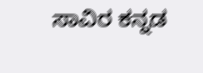ಸಾವಿರ ಕನ್ನಡ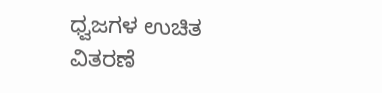ಧ್ವಜಗಳ ಉಚಿತ ವಿತರಣೆ